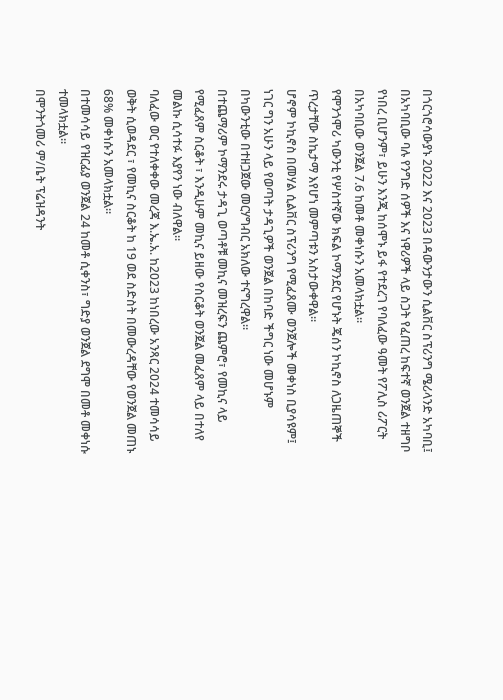በጎርጎሮሳውያኑ 2022 እና 2023 በዳውንታውን ሲልቨር ስፕሪንግ ሜሪላንድ አካባቢ፤ በአካባቢው ባሉ የንግድ ሰዎች እና ነዋሪዎች ላይ ስጋት የፈጠረ ከፍተኛ ወንጀል ተዘግቦ የነበረ ቢሆንም፣ ይሁን እንጂ ከሰሞኑ ይፋ የተደረገ የባለፈው ዓመት የፖሊስ ሪፖርት በአካባቢው ወንጀል 7.6 ከመቶ መቀነሱን አመላክቷል።
የሞንጎሞሪ ካውንቲ የሦስተኛው ክፍል ኮማንደር የሆኑት ጄሰን ኮኪኖስ ለጋዜጠኞች ጥረታቸው ስኬታማ እየሆነ መምጣቱን አስታውቀዋል።
ሆኖም ኮኪኖስ በመሃል ሲልቨር ስፕሪንግ የሚፈጸሙ ወንጀሎች መቀነስ ቢያሳዩም፤ ነገር ግን አሁን ላይ የወጣት ታዳጊዎች ወንጀል በከባድ ችግር ነው መሆኑም በካውንቲው በተዘጋጀው መርሃግብር አክለው ተናግረዋል።
በተጨማሪም ኮማንደሩ ታዳጊ ወጣቶቹ መኪና መዝረፍን ጨምሮ፣ የመኪና ላይ የሚፈጸም ስርቆት ፣ እንዲሁም መኪና ይዘው የስርቆት ወንጀል መፈጸም ላይ በተለየ መልኩ ሲሳተፉ እያየን ነው ብለዋል።
ባለፈው ወር የተለቀቀው መረጃ እ.ኤ.አ. ከ2023 ከነበረው አንጻር 2024 ተመሳሳይ ወቅት ሲወዳደር ፣ የመኪና ስርቆት ከ 19 ወደ ስድስት በመውረዳቸው የወንጀል መጠኑ 68% መቀነሱን አመላክቷል።
በተመሳሳይ የዝርፊያ ወንጀል 24 ከመቶ ሲቀንስ፣ ግድያ ወንጀል ደግሞ በመቶ መቀነሱ ተመላክቷል።
በሞንትጎመሪ ም/ቤት ፕሬዝዳንት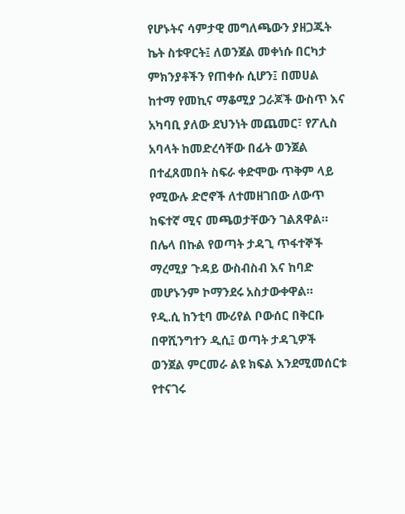የሆኑትና ሳምታዊ መግለጫውን ያዘጋጁት ኬት ስቱዋርት፤ ለወንጀል መቀነሱ በርካታ ምክንያቶችን የጠቀሱ ሲሆን፤ በመሀል ከተማ የመኪና ማቆሚያ ጋራጆች ውስጥ እና አካባቢ ያለው ደህንነት መጨመር፣ የፖሊስ አባላት ከመድረሳቸው በፊት ወንጀል በተፈጸመበት ስፍራ ቀድሞው ጥቅም ላይ የሚውሉ ድሮኖች ለተመዘገበው ለውጥ ከፍተኛ ሚና መጫወታቸውን ገልጸዋል።
በሌላ በኩል የወጣት ታዳጊ ጥፋተኞች ማረሚያ ጉዳይ ውስብስብ እና ከባድ መሆኑንም ኮማንደሩ አስታውቀዋል።
የዲ.ሲ ከንቲባ ሙሪየል ቦውሰር በቅርቡ በዋሺንግተን ዲሲ፤ ወጣት ታዳጊዎች ወንጀል ምርመራ ልዩ ክፍል እንደሚመሰርቱ የተናገሩ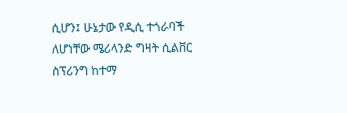ሲሆን፤ ሁኔታው የዲሲ ተጎራባች ለሆነቸው ሜሪላንድ ግዛት ሲልቨር ስፕሪንግ ከተማ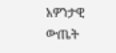አዎንታዊ ውጤት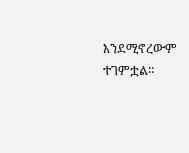እንደሚኖረውም ተገምቷል።